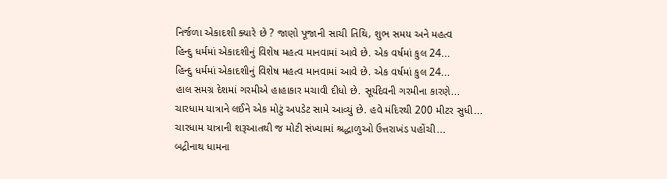નિર્જળા એકાદશી ક્યારે છે ? જાણો પૂજાની સાચી તિથિ, શુભ સમય અને મહત્વ
હિન્દુ ધર્મમાં એકાદશીનું વિશેષ મહત્વ માનવામાં આવે છે. એક વર્ષમાં કુલ 24...
હિન્દુ ધર્મમાં એકાદશીનું વિશેષ મહત્વ માનવામાં આવે છે. એક વર્ષમાં કુલ 24...
હાલ સમગ્ર દેશમાં ગરમીએ હાહાકાર મચાવી દીધો છે. સૂર્યદેવની ગરમીના કારણે...
ચારધામ યાત્રાને લઈને એક મોટું અપડેટ સામે આવ્યું છે. હવે મંદિરથી 200 મીટર સુધી...
ચારધામ યાત્રાની શરૂઆતથી જ મોટી સંખ્યામાં શ્રદ્ધાળુઓ ઉત્તરાખંડ પહોંચી...
બદ્રીનાથ ધામના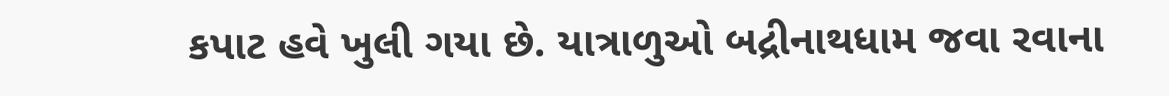કપાટ હવે ખુલી ગયા છે. યાત્રાળુઓ બદ્રીનાથધામ જવા રવાના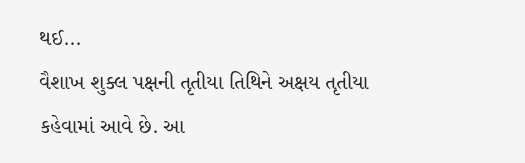થઈ...
વૈશાખ શુક્લ પક્ષની તૃતીયા તિથિને અક્ષય તૃતીયા કહેવામાં આવે છે. આ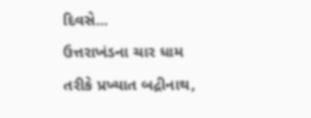દિવસે...
ઉત્તરાખંડના ચાર ધામ તરીકે પ્રખ્યાત બદ્રીનાથ,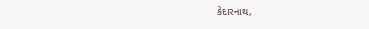કેદારનાથ,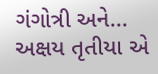ગંગોત્રી અને...
અક્ષય તૃતીયા એ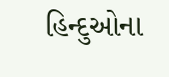હિન્દુઓના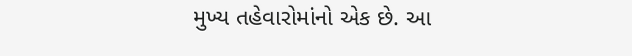મુખ્ય તહેવારોમાંનો એક છે. આ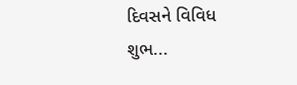દિવસને વિવિધ શુભ...